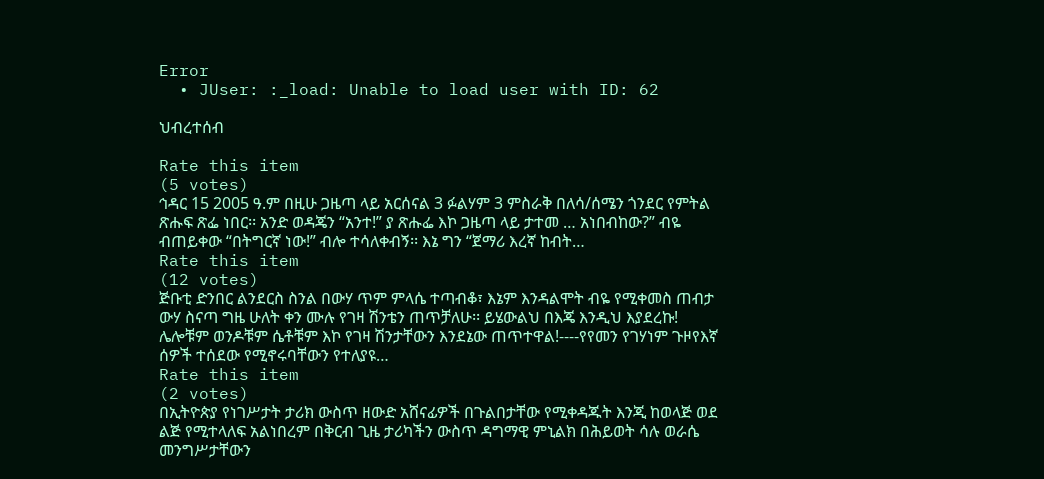Error
  • JUser: :_load: Unable to load user with ID: 62

ህብረተሰብ

Rate this item
(5 votes)
ኅዳር 15 2005 ዓ.ም በዚሁ ጋዜጣ ላይ አርሰናል 3 ፉልሃም 3 ምስራቅ በለሳ/ሰሜን ጎንደር የምትል ጽሑፍ ጽፌ ነበር፡፡ አንድ ወዳጄን “አንተ!” ያ ጽሑፌ እኮ ጋዜጣ ላይ ታተመ … አነበብከው?” ብዬ ብጠይቀው “በትግርኛ ነው!” ብሎ ተሳለቀብኝ፡፡ እኔ ግን “ጀማሪ እረኛ ከብት…
Rate this item
(12 votes)
ጅቡቲ ድንበር ልንደርስ ስንል በውሃ ጥም ምላሴ ተጣብቆ፣ እኔም እንዳልሞት ብዬ የሚቀመስ ጠብታ ውሃ ስናጣ ግዜ ሁለት ቀን ሙሉ የገዛ ሽንቴን ጠጥቻለሁ፡፡ ይሄውልህ በእጄ እንዲህ እያደረኩ! ሌሎቹም ወንዶቹም ሴቶቹም እኮ የገዛ ሽንታቸውን እንደኔው ጠጥተዋል!----የየመን የገሃነም ጉዞየእኛ ሰዎች ተሰደው የሚኖሩባቸውን የተለያዩ…
Rate this item
(2 votes)
በኢትዮጵያ የነገሥታት ታሪክ ውስጥ ዘውድ አሸናፊዎች በጉልበታቸው የሚቀዳጁት እንጂ ከወላጅ ወደ ልጅ የሚተላለፍ አልነበረም በቅርብ ጊዜ ታሪካችን ውስጥ ዳግማዊ ምኒልክ በሕይወት ሳሉ ወራሴ መንግሥታቸውን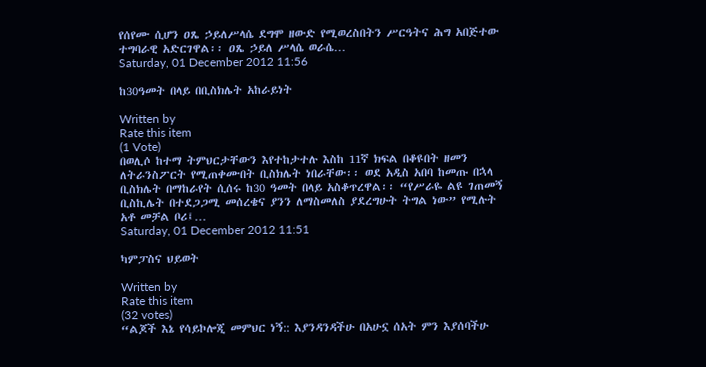የሰየሙ ሲሆን ዐጼ ኃይለሥላሴ ደግሞ ዘውድ የሚወረስበትን ሥርዓትና ሕግ አበጅተው ተግባራዊ አድርገዋል፡፡ ዐጼ ኃይለ ሥላሴ ወራሴ…
Saturday, 01 December 2012 11:56

ከ30ዓመት በላይ በቢስክሌት አከራይነት

Written by
Rate this item
(1 Vote)
በወሊሶ ከተማ ትምህርታቸውን እየተከታተሉ እስከ 11ኛ ክፍል በቆዩበት ዘመን ለትራንስፖርት የሚጠቀሙበት ቢስክሌት ነበራቸው፡፡ ወደ አዲስ አበባ ከመጡ በኋላ ቢስክሌት በማከራየት ሲሰሩ ከ30 ዓመት በላይ አስቆጥረዋል፡፡ “የሥራዬ ልዩ ገጠመኝ ቢስኪሌት በተደጋጋሚ መሰረቄና ያንን ለማስመለስ ያደረግሁት ትግል ነው” የሚሉት አቶ መቻል ቦሪ፤…
Saturday, 01 December 2012 11:51

ካምፓስና ህይወት

Written by
Rate this item
(32 votes)
“ልጆች እኔ የሳይኮሎጂ መምህር ነኝ:: እያንዳንዳችሁ በአሁኗ ሰአት ምን እያሰባችሁ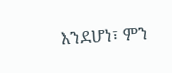እንደሆነ፣ ምን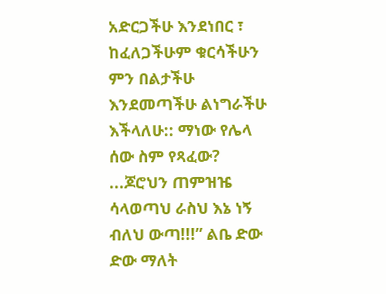አድርጋችሁ እንደነበር ፣ ከፈለጋችሁም ቁርሳችሁን ምን በልታችሁ እንደመጣችሁ ልነግራችሁ እችላለሁ:: ማነው የሌላ ሰው ስም የጻፈው? ...ጆሮህን ጠምዝዤ ሳላወጣህ ራስህ እኔ ነኝ ብለህ ውጣ!!!” ልቤ ድው ድው ማለት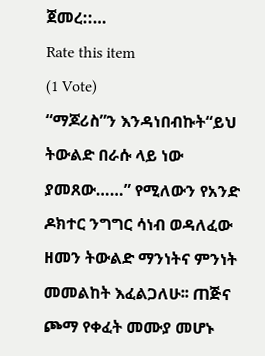ጀመረ::…
Rate this item
(1 Vote)
“ማጆሪስ”ን እንዳነበብኩት“ይህ ትውልድ በራሱ ላይ ነው ያመጸው……” የሚለውን የአንድ ዶክተር ንግግር ሳነብ ወዳለፈው ዘመን ትውልድ ማንነትና ምንነት መመልከት እፈልጋለሁ፡፡ ጠጅና ጮማ የቀፈት መሙያ መሆኑ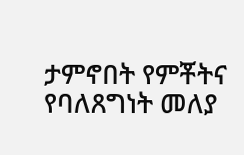ታምኖበት የምቾትና የባለጸግነት መለያ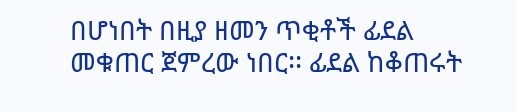በሆነበት በዚያ ዘመን ጥቂቶች ፊደል መቁጠር ጀምረው ነበር፡፡ ፊደል ከቆጠሩት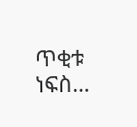ጥቂቱ ነፍስ…